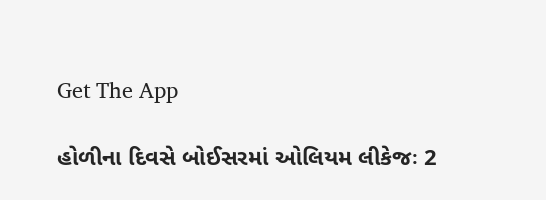Get The App

હોળીના દિવસે બોઈસરમાં ઓલિયમ લીકેજઃ 2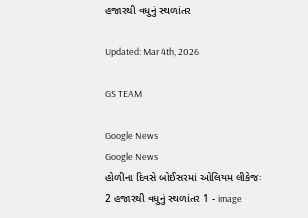હજારથી વધુનું સ્થળાંતર

Updated: Mar 4th, 2026

GS TEAM

Google News
Google News
હોળીના દિવસે બોઈસરમાં ઓલિયમ લીકેજઃ 2 હજારથી વધુનું સ્થળાંતર 1 - image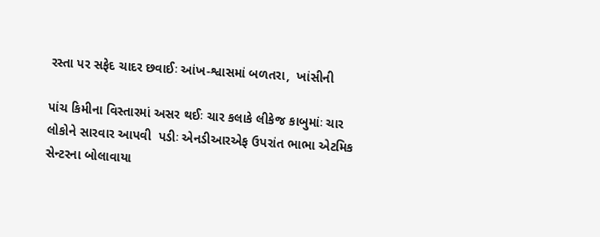રસ્તા પર સફેદ ચાદર છવાઈઃ આંખ-શ્વાસમાં બળતરા,  ખાંસીની

પાંચ કિમીના વિસ્તારમાં અસર થઈઃ ચાર કલાકે લીકેજ કાબુમાંઃ ચાર લોકોને સારવાર આપવી  પડીઃ એનડીઆરએફ ઉપરાંત ભાભા એટમિક સેન્ટરના બોલાવાયા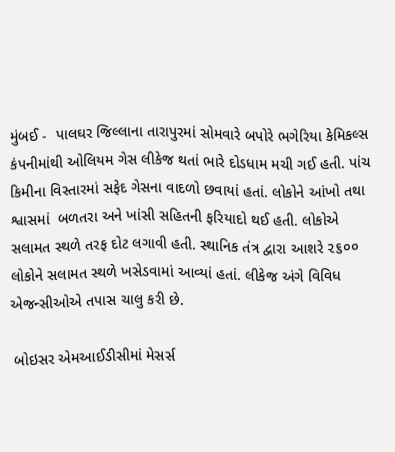મુંબઈ -  પાલઘર જિલ્લાના તારાપુરમાં સોમવારે બપોરે ભગેરિયા કેમિકલ્સ કંપનીમાંથી ઓલિયમ ગેસ લીકેજ થતાં ભારે દોડધામ મચી ગઈ હતી. પાંચ કિમીના વિસ્તારમાં સફેદ ગેસના વાદળો છવાયાં હતાં. લોકોને આંખો તથા શ્વાસમાં  બળતરા અને ખાંસી સહિતની ફરિયાદો થઈ હતી. લોકોએ સલામત સ્થળે તરફ દોટ લગાવી હતી. સ્થાનિક તંત્ર દ્વારા આશરે ૨૬૦૦ લોકોને સલામત સ્થળે ખસેડવામાં આવ્યાં હતાં. લીકેજ અંગે વિવિધ એજન્સીઓએ તપાસ ચાલુ કરી છે.

 બોઇસર એમઆઈડીસીમાં મેસર્સ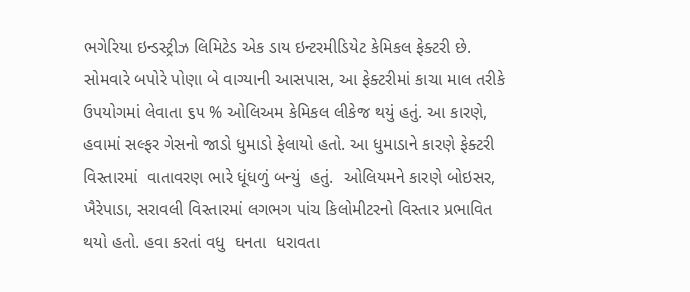ભગેરિયા ઇન્ડસ્ટ્રીઝ લિમિટેડ એક ડાય ઇન્ટરમીડિયેટ કેમિકલ ફેક્ટરી છે. સોમવારે બપોરે પોણા બે વાગ્યાની આસપાસ, આ ફેક્ટરીમાં કાચા માલ તરીકે ઉપયોગમાં લેવાતા ૬૫ % ઓલિઅમ કેમિકલ લીકેજ થયું હતું. આ કારણે, હવામાં સલ્ફર ગેસનો જાડો ધુમાડો ફેલાયો હતો. આ ધુમાડાને કારણે ફેક્ટરી વિસ્તારમાં  વાતાવરણ ભારે ધૂંધળું બન્યું  હતું.  ઓલિયમને કારણે બોઇસર, ખૈરેપાડા, સરાવલી વિસ્તારમાં લગભગ પાંચ કિલોમીટરનો વિસ્તાર પ્રભાવિત થયો હતો. હવા કરતાં વધુ  ઘનતા  ધરાવતા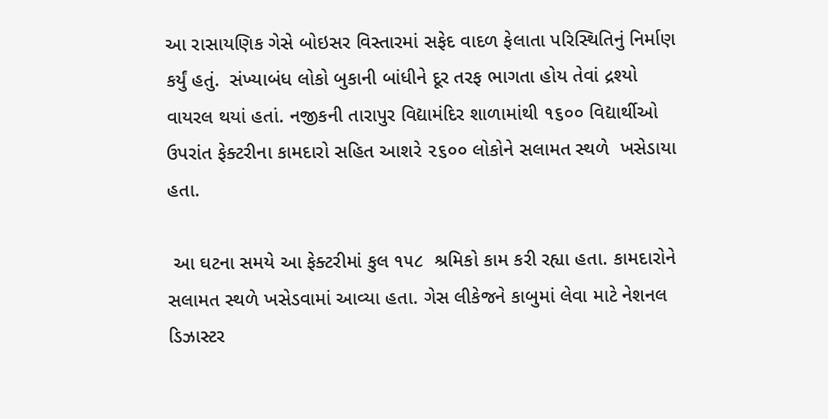આ રાસાયણિક ગેસે બોઇસર વિસ્તારમાં સફેદ વાદળ ફેલાતા પરિસ્થિતિનું નિર્માણ કર્યું હતું.  સંખ્યાબંધ લોકો બુકાની બાંધીને દૂર તરફ ભાગતા હોય તેવાં દ્રશ્યો વાયરલ થયાં હતાં. નજીકની તારાપુર વિદ્યામંદિર શાળામાંથી ૧૬૦૦ વિદ્યાર્થીઓ ઉપરાંત ફેક્ટરીના કામદારો સહિત આશરે ૨૬૦૦ લોકોને સલામત સ્થળે  ખસેડાયા હતા.

 આ ઘટના સમયે આ ફેક્ટરીમાં કુલ ૧૫૮  શ્રમિકો કામ કરી રહ્યા હતા. કામદારોને સલામત સ્થળે ખસેડવામાં આવ્યા હતા. ગેસ લીકેજને કાબુમાં લેવા માટે નેશનલ ડિઝાસ્ટર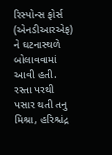રિસ્પોન્સ ફોર્સ (એનડીઆરએફ) ને ઘટનાસ્થળે બોલાવવામાં આવી હતી. રસ્તા પરથી પસાર થતી તનુ મિશ્રા, હરિશ્ચંદ્ર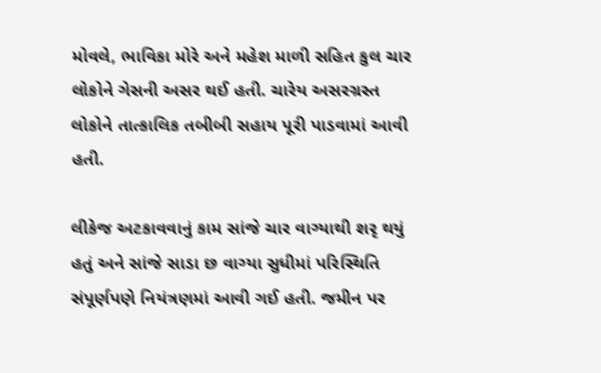મોવલે, ભાવિકા મોરે અને મહેશ માળી સહિત કુલ ચાર લોકોને ગેસની અસર થઈ હતી. ચારેય અસરગ્રસ્ત લોકોને તાત્કાલિક તબીબી સહાય પૂરી પાડવામાં આવી હતી.

લીકેજ અટકાવવાનું કામ સાંજે ચાર વાગ્યાથી શરૃ થયું હતું અને સાંજે સાડા છ વાગ્યા સુધીમાં પરિસ્થિતિ સંપૂર્ણપણે નિયંત્રણમાં આવી ગઈ હતી. જમીન પર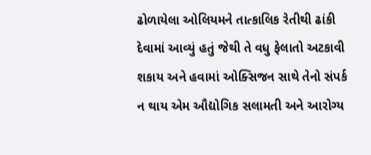ઢોળાયેલા ઓલિયમને તાત્કાલિક રેતીથી ઢાંકી દેવામાં આવ્યું હતું જેથી તે વધુ ફેલાતો અટકાવી શકાય અને હવામાં ઓક્સિજન સાથે તેનો સંપર્ક ન થાય એમ ઔદ્યોગિક સલામતી અને આરોગ્ય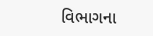વિભાગના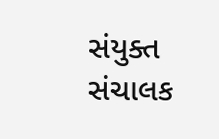સંયુક્ત સંચાલક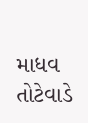માધવ તોટેવાડે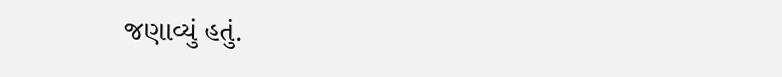જણાવ્યું હતું.